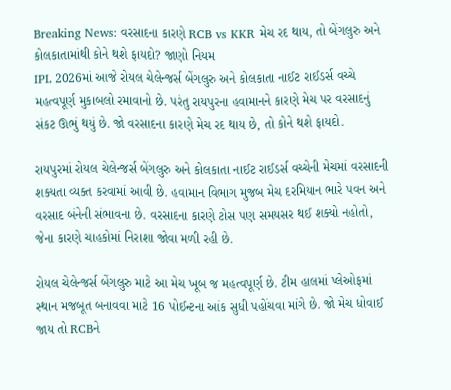Breaking News: વરસાદના કારણે RCB vs KKR મેચ રદ થાય, તો બેંગલુરુ અને કોલકાતામાંથી કોને થશે ફાયદો? જાણો નિયમ
IPL 2026માં આજે રોયલ ચેલેન્જર્સ બેંગલુરુ અને કોલકાતા નાઈટ રાઈડર્સ વચ્ચે મહત્વપૂર્ણ મુકાબલો રમાવાનો છે. પરંતુ રાયપુરના હવામાનને કારણે મેચ પર વરસાદનું સંકટ ઊભું થયું છે. જો વરસાદના કારણે મેચ રદ થાય છે, તો કોને થશે ફાયદો.

રાયપુરમાં રોયલ ચેલેન્જર્સ બેંગલુરુ અને કોલકાતા નાઈટ રાઈડર્સ વચ્ચેની મેચમાં વરસાદની શક્યતા વ્યક્ત કરવામાં આવી છે. હવામાન વિભાગ મુજબ મેચ દરમિયાન ભારે પવન અને વરસાદ બંનેની સંભાવના છે. વરસાદના કારણે ટોસ પણ સમયસર થઈ શક્યો નહોતો, જેના કારણે ચાહકોમાં નિરાશા જોવા મળી રહી છે.

રોયલ ચેલેન્જર્સ બેંગલુરુ માટે આ મેચ ખૂબ જ મહત્વપૂર્ણ છે. ટીમ હાલમાં પ્લેઓફમાં સ્થાન મજબૂત બનાવવા માટે 16 પોઈન્ટના આંક સુધી પહોંચવા માંગે છે. જો મેચ ધોવાઈ જાય તો RCBને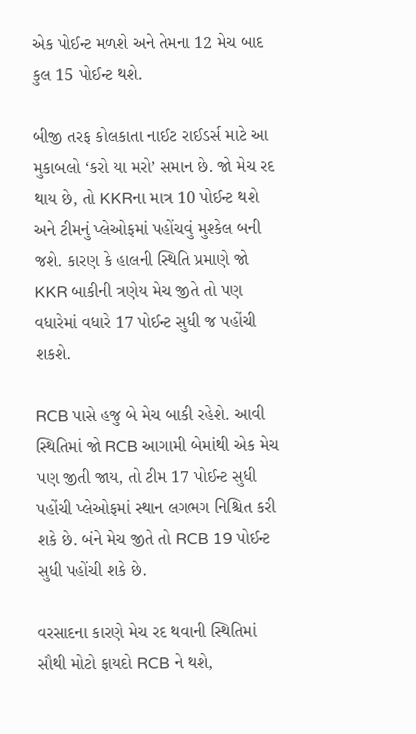એક પોઈન્ટ મળશે અને તેમના 12 મેચ બાદ કુલ 15 પોઈન્ટ થશે.

બીજી તરફ કોલકાતા નાઈટ રાઈડર્સ માટે આ મુકાબલો ‘કરો યા મરો’ સમાન છે. જો મેચ રદ થાય છે, તો KKRના માત્ર 10 પોઈન્ટ થશે અને ટીમનું પ્લેઓફમાં પહોંચવું મુશ્કેલ બની જશે. કારણ કે હાલની સ્થિતિ પ્રમાણે જો KKR બાકીની ત્રણેય મેચ જીતે તો પણ વધારેમાં વધારે 17 પોઈન્ટ સુધી જ પહોંચી શકશે.

RCB પાસે હજુ બે મેચ બાકી રહેશે. આવી સ્થિતિમાં જો RCB આગામી બેમાંથી એક મેચ પણ જીતી જાય, તો ટીમ 17 પોઈન્ટ સુધી પહોંચી પ્લેઓફમાં સ્થાન લગભગ નિશ્ચિત કરી શકે છે. બંને મેચ જીતે તો RCB 19 પોઈન્ટ સુધી પહોંચી શકે છે.

વરસાદના કારણે મેચ રદ થવાની સ્થિતિમાં સૌથી મોટો ફાયદો RCB ને થશે,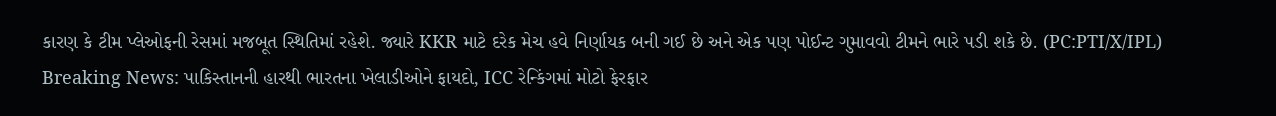કારણ કે ટીમ પ્લેઓફની રેસમાં મજબૂત સ્થિતિમાં રહેશે. જ્યારે KKR માટે દરેક મેચ હવે નિર્ણાયક બની ગઈ છે અને એક પણ પોઈન્ટ ગુમાવવો ટીમને ભારે પડી શકે છે. (PC:PTI/X/IPL)
Breaking News: પાકિસ્તાનની હારથી ભારતના ખેલાડીઓને ફાયદો, ICC રેન્કિંગમાં મોટો ફેરફાર